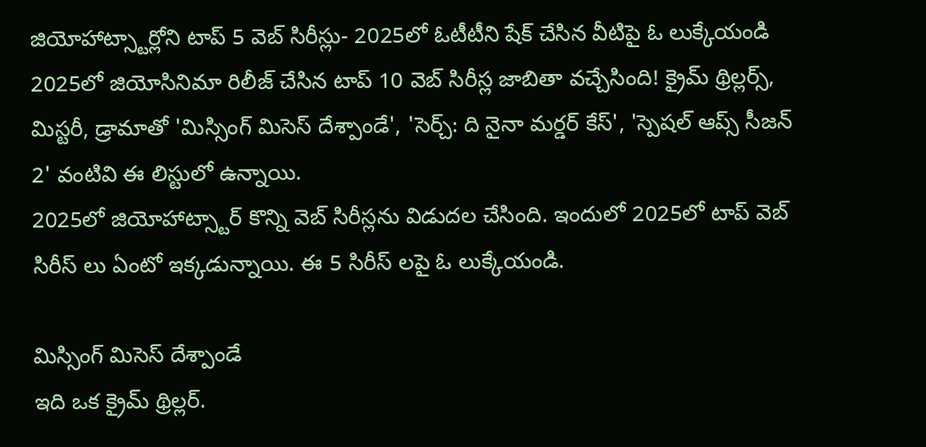జియోహాట్స్టార్లోని టాప్ 5 వెబ్ సిరీస్లు- 2025లో ఓటీటీని షేక్ చేసిన వీటిపై ఓ లుక్కేయండి
2025లో జియోసినిమా రిలీజ్ చేసిన టాప్ 10 వెబ్ సిరీస్ల జాబితా వచ్చేసింది! క్రైమ్ థ్రిల్లర్స్, మిస్టరీ, డ్రామాతో 'మిస్సింగ్ మిసెస్ దేశ్పాండే', 'సెర్చ్: ది నైనా మర్డర్ కేస్', 'స్పెషల్ ఆప్స్ సీజన్ 2' వంటివి ఈ లిస్టులో ఉన్నాయి.
2025లో జియోహాట్స్టార్ కొన్ని వెబ్ సిరీస్లను విడుదల చేసింది. ఇందులో 2025లో టాప్ వెబ్ సిరీస్ లు ఏంటో ఇక్కడున్నాయి. ఈ 5 సిరీస్ లపై ఓ లుక్కేయండి.

మిస్సింగ్ మిసెస్ దేశ్పాండే
ఇది ఒక క్రైమ్ థ్రిల్లర్.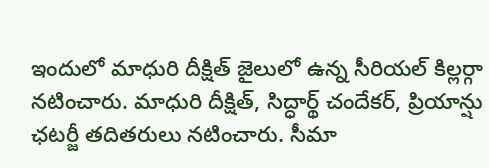ఇందులో మాధురి దీక్షిత్ జైలులో ఉన్న సీరియల్ కిల్లర్గా నటించారు. మాధురి దీక్షిత్, సిద్ధార్థ్ చందేకర్, ప్రియాన్షు ఛటర్జీ తదితరులు నటించారు. సీమా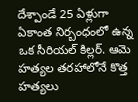దేశ్పాండే 25 ఏళ్లుగా ఏకాంత నిర్బంధంలో ఉన్న ఒక సీరియల్ కిల్లర్. ఆమె హత్యల తరహాలోనే కొత్త హత్యలు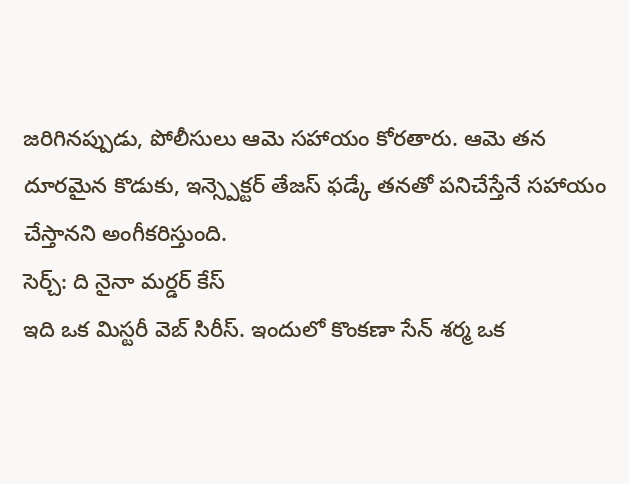జరిగినప్పుడు, పోలీసులు ఆమె సహాయం కోరతారు. ఆమె తన దూరమైన కొడుకు, ఇన్స్పెక్టర్ తేజస్ ఫడ్కే తనతో పనిచేస్తేనే సహాయం చేస్తానని అంగీకరిస్తుంది.
సెర్చ్: ది నైనా మర్డర్ కేస్
ఇది ఒక మిస్టరీ వెబ్ సిరీస్. ఇందులో కొంకణా సేన్ శర్మ ఒక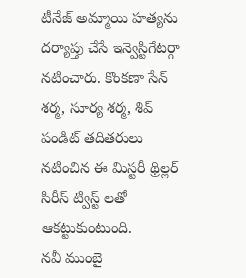టీనేజ్ అమ్మాయి హత్యను దర్యాప్తు చేసే ఇన్వెస్టిగేటర్గా నటించారు. కొంకణా సేన్ శర్మ, సూర్య శర్మ, శివ్ పండిట్ తదితరులు నటించిన ఈ మిస్టరీ థ్రిల్లర్ సిరీస్ ట్విస్ట్ లతో ఆకట్టుకుంటుంది.
నవీ ముంబై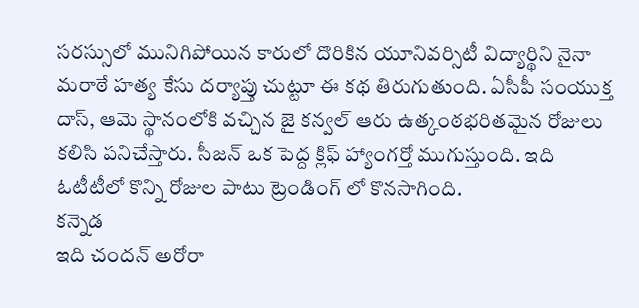సరస్సులో మునిగిపోయిన కారులో దొరికిన యూనివర్సిటీ విద్యార్థిని నైనా మరాఠే హత్య కేసు దర్యాప్తు చుట్టూ ఈ కథ తిరుగుతుంది. ఏసీపీ సంయుక్త దాస్, ఆమె స్థానంలోకి వచ్చిన జై కన్వల్ ఆరు ఉత్కంఠభరితమైన రోజులు కలిసి పనిచేస్తారు. సీజన్ ఒక పెద్ద క్లిఫ్ హ్యాంగర్తో ముగుస్తుంది. ఇది ఓటీటీలో కొన్ని రోజుల పాటు ట్రెండింగ్ లో కొనసాగింది.
కన్నెడ
ఇది చందన్ అరోరా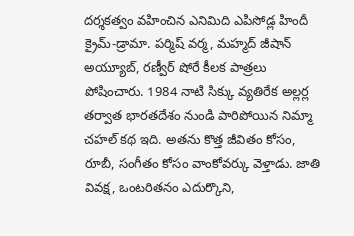దర్శకత్వం వహించిన ఎనిమిది ఎపిసోడ్ల హిందీ క్రైమ్-డ్రామా. పర్మిష్ వర్మ, మహ్మద్ జీషాన్ అయ్యూబ్, రణ్వీర్ షోరే కీలక పాత్రలు పోషించారు. 1984 నాటి సిక్కు వ్యతిరేక అల్లర్ల తర్వాత భారతదేశం నుండి పారిపోయిన నిమ్మా చహల్ కథ ఇది. అతను కొత్త జీవితం కోసం, రూబీ, సంగీతం కోసం వాంకోవర్కు వెళ్తాడు. జాతి వివక్ష, ఒంటరితనం ఎదుర్కొని,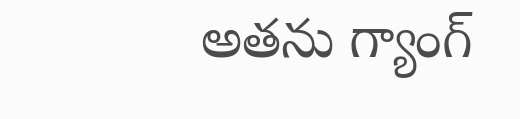అతను గ్యాంగ్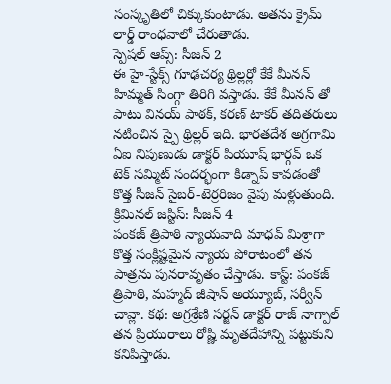సంస్కృతిలో చిక్కుకుంటాడు. అతను క్రైమ్ లార్డ్ రాంధవాలో చేరుతాడు.
స్పెషల్ ఆప్స్: సీజన్ 2
ఈ హై-స్టేక్స్ గూఢచర్య థ్రిల్లర్లో కేకే మీనన్ హిమ్మత్ సింగ్గా తిరిగి వస్తాడు. కేకే మీనన్ తో పాటు వినయ్ పాఠక్, కరణ్ టాకర్ తదితరులు నటించిన స్పై థ్రిల్లర్ ఇది. భారతదేశ అగ్రగామి ఏఐ నిపుణుడు డాక్టర్ పియూష్ భార్గవ్ ఒక టెక్ సమ్మిట్ సందర్భంగా కిడ్నాప్ కావడంతో కొత్త సీజన్ సైబర్-టెర్రరిజం వైపు మళ్లుతుంది.
క్రిమినల్ జస్టిస్: సీజన్ 4
పంకజ్ త్రిపాఠి న్యాయవాది మాధవ్ మిశ్రాగా కొత్త సంక్లిష్టమైన న్యాయ పోరాటంలో తన పాత్రను పునరావృతం చేస్తాడు. కాస్ట్: పంకజ్ త్రిపాఠి, మహ్మద్ జీషాన్ అయ్యూబ్, సర్వీన్ చావ్లా. కథ: అగ్రశ్రేణి సర్జన్ డాక్టర్ రాజ్ నాగ్పాల్ తన ప్రియురాలు రోష్ణి మృతదేహాన్ని పట్టుకుని కనిపిస్తాడు.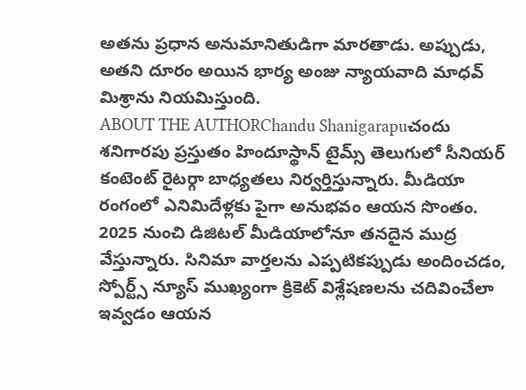అతను ప్రధాన అనుమానితుడిగా మారతాడు. అప్పుడు, అతని దూరం అయిన భార్య అంజు న్యాయవాది మాధవ్ మిశ్రాను నియమిస్తుంది.
ABOUT THE AUTHORChandu Shanigarapuచందు శనిగారపు ప్రస్తుతం హిందూస్థాన్ టైమ్స్ తెలుగులో సీనియర్ కంటెంట్ రైటర్గా బాధ్యతలు నిర్వర్తిస్తున్నారు. మీడియా రంగంలో ఎనిమిదేళ్లకు పైగా అనుభవం ఆయన సొంతం. 2025 నుంచి డిజిటల్ మీడియాలోనూ తనదైన ముద్ర వేస్తున్నారు. సినిమా వార్తలను ఎప్పటికప్పుడు అందించడం, స్పోర్ట్స్ న్యూస్ ముఖ్యంగా క్రికెట్ విశ్లేషణలను చదివించేలా ఇవ్వడం ఆయన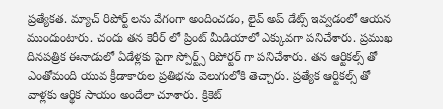ప్రత్యేకత. మ్యాచ్ రిపోర్ట్ లను వేగంగా అందించడం, లైవ్ అప్ డేట్స్ ఇవ్వడంలో ఆయన ముందుంటారు. చందు తన కెరీర్ లో ప్రింట్ మీడియాలో ఎక్కువగా పనిచేశారు. ప్రముఖ దినపత్రిక ఈనాడులో ఏడేళ్లకు పైగా స్పోర్ట్స్ రిపోర్టర్ గా పనిచేశారు. తన ఆర్టికల్స్ తో ఎంతోమంది యువ క్రీడాకారుల ప్రతిభను వెలుగులోకి తెచ్చారు. ప్రత్యేక ఆర్టికల్స్ తో వాళ్లకు ఆర్థిక సాయం అందేలా చూశారు. క్రికెట్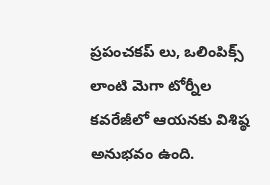ప్రపంచకప్ లు, ఒలింపిక్స్ లాంటి మెగా టోర్నీల కవరేజీలో ఆయనకు విశిష్ఠ అనుభవం ఉంది.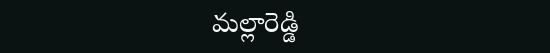మల్లారెడ్డి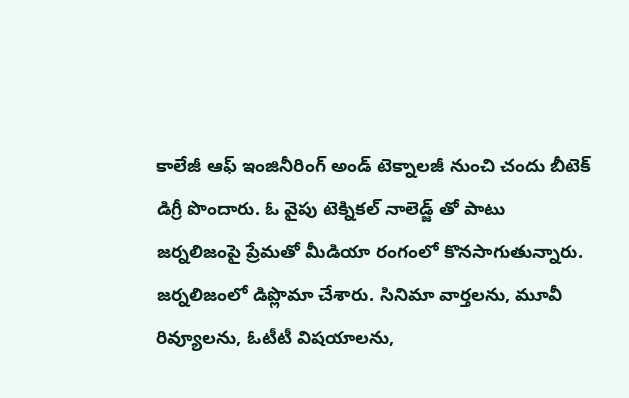కాలేజీ ఆఫ్ ఇంజినీరింగ్ అండ్ టెక్నాలజీ నుంచి చందు బీటెక్ డిగ్రీ పొందారు. ఓ వైపు టెక్నికల్ నాలెడ్జ్ తో పాటు జర్నలిజంపై ప్రేమతో మీడియా రంగంలో కొనసాగుతున్నారు. జర్నలిజంలో డిప్లొమా చేశారు. సినిమా వార్తలను, మూవీ రివ్యూలను, ఓటీటీ విషయాలను,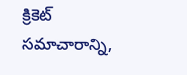క్రికెట్ సమాచారాన్ని,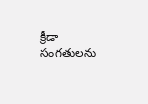క్రీడా సంగతులను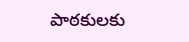పాఠకులకు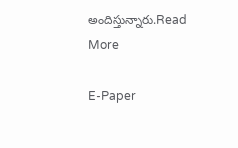అందిస్తున్నారు.Read More

E-Paper